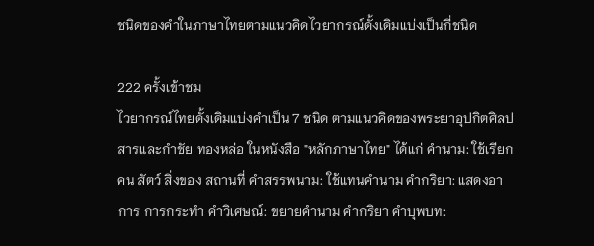ชนิดของคำในภาษาไทยตามแนวคิดไวยากรณ์ดั้งเดิมแบ่งเป็นกี่ชนิด

222 ครั้งเข้าชม
ไวยากรณ์ไทยดั้งเดิมแบ่งคำเป็น 7 ชนิด ตามแนวคิดของพระยาอุปกิตศิลปสารและกำชัย ทองหล่อ ในหนังสือ "หลักภาษาไทย" ได้แก่ คำนาม: ใช้เรียกคน สัตว์ สิ่งของ สถานที่ คำสรรพนาม: ใช้แทนคำนาม คำกริยา: แสดงอาการ การกระทำ คำวิเศษณ์: ขยายคำนาม คำกริยา คำบุพบท: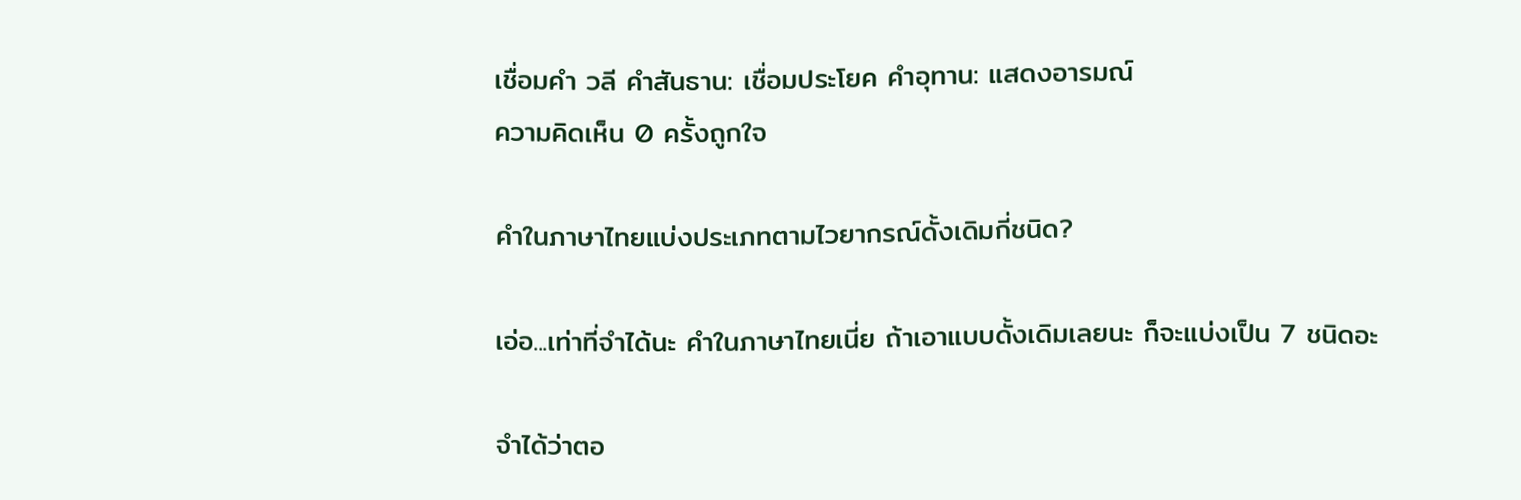เชื่อมคำ วลี คำสันธาน: เชื่อมประโยค คำอุทาน: แสดงอารมณ์
ความคิดเห็น 0 ครั้งถูกใจ

คำในภาษาไทยแบ่งประเภทตามไวยากรณ์ดั้งเดิมกี่ชนิด?

เอ่อ...เท่าที่จำได้นะ คำในภาษาไทยเนี่ย ถ้าเอาแบบดั้งเดิมเลยนะ ก็จะแบ่งเป็น 7 ชนิดอะ

จำได้ว่าตอ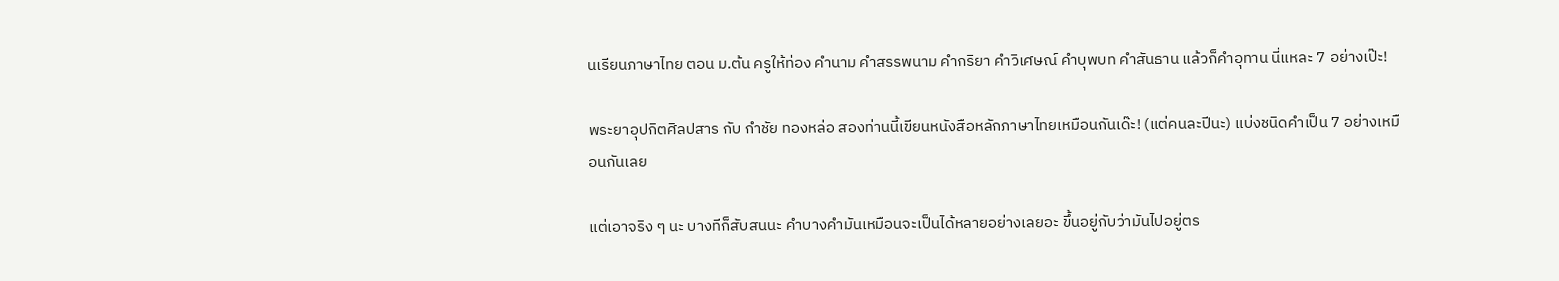นเรียนภาษาไทย ตอน ม.ต้น ครูให้ท่อง คำนาม คำสรรพนาม คำกริยา คำวิเศษณ์ คำบุพบท คำสันธาน แล้วก็คำอุทาน นี่แหละ 7 อย่างเป๊ะ!

พระยาอุปกิตศิลปสาร กับ กำชัย ทองหล่อ สองท่านนี้เขียนหนังสือหลักภาษาไทยเหมือนกันเด๊ะ! (แต่คนละปีนะ) แบ่งชนิดคำเป็น 7 อย่างเหมือนกันเลย

แต่เอาจริง ๆ นะ บางทีก็สับสนนะ คำบางคำมันเหมือนจะเป็นได้หลายอย่างเลยอะ ขึ้นอยู่กับว่ามันไปอยู่ตร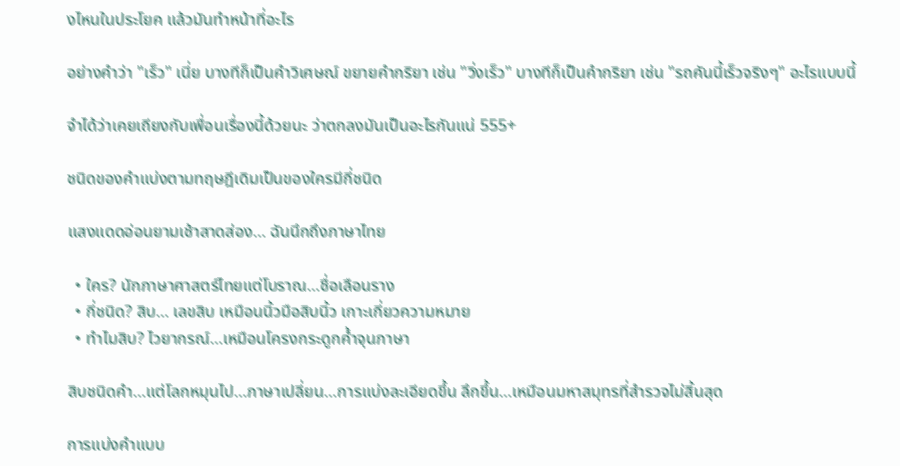งไหนในประโยค แล้วมันทำหน้าที่อะไร

อย่างคำว่า "เร็ว" เนี่ย บางทีก็เป็นคำวิเศษณ์ ขยายคำกริยา เช่น "วิ่งเร็ว" บางทีก็เป็นคำกริยา เช่น "รถคันนี้เร็วจริงๆ" อะไรแบบนี้

จำได้ว่าเคยเถียงกับเพื่อนเรื่องนี้ด้วยนะ ว่าตกลงมันเป็นอะไรกันแน่ 555+

ชนิดของคำแบ่งตามทฤษฎีเดิมเป็นของใครมีกี่ชนิด

แสงแดดอ่อนยามเช้าสาดส่อง… ฉันนึกถึงภาษาไทย

  • ใคร? นักภาษาศาสตร์ไทยแต่โบราณ…ชื่อเลือนราง
  • กี่ชนิด? สิบ… เลขสิบ เหมือนนิ้วมือสิบนิ้ว เกาะเกี่ยวความหมาย
  • ทำไมสิบ? ไวยากรณ์…เหมือนโครงกระดูกค้ำจุนภาษา

สิบชนิดคำ…แต่โลกหมุนไป…ภาษาเปลี่ยน…การแบ่งละเอียดขึ้น ลึกขึ้น…เหมือนมหาสมุทรที่สำรวจไม่สิ้นสุด

การแบ่งคำแบบ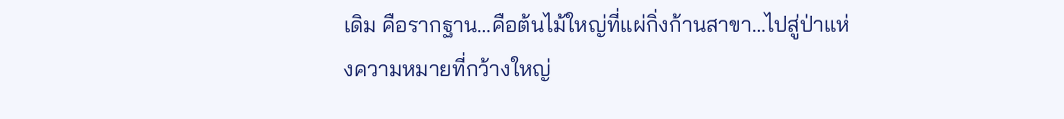เดิม คือรากฐาน…คือต้นไม้ใหญ่ที่แผ่กิ่งก้านสาขา…ไปสู่ป่าแห่งความหมายที่กว้างใหญ่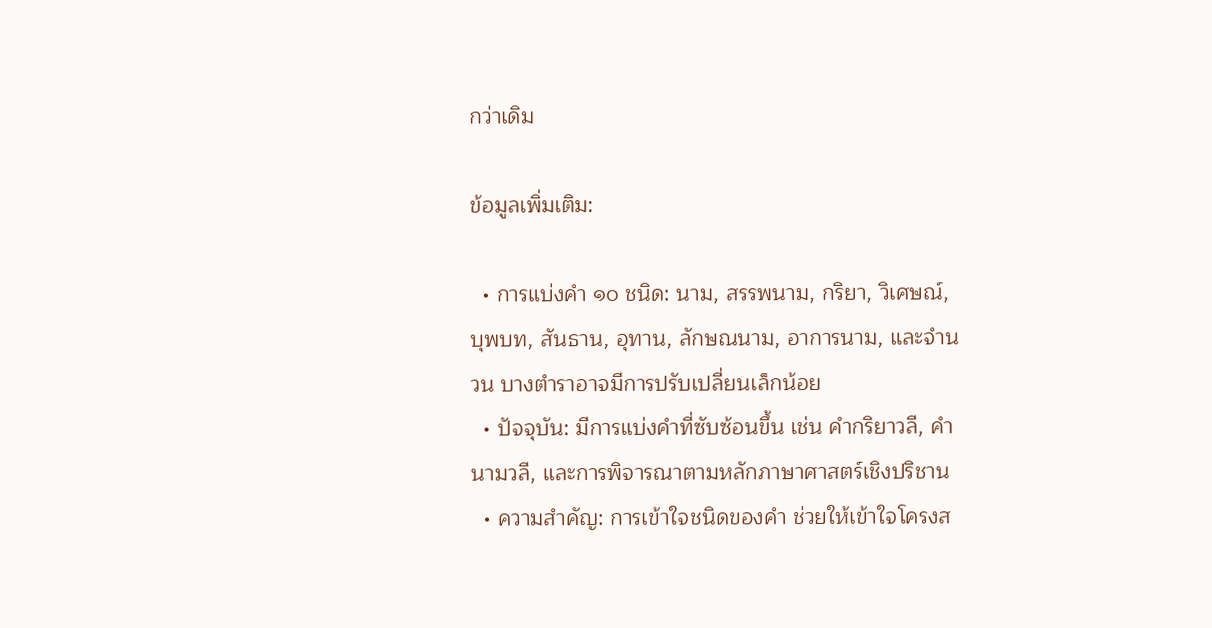กว่าเดิม

ข้อมูลเพิ่มเติม:

  • การแบ่งคำ ๑๐ ชนิด: นาม, สรรพนาม, กริยา, วิเศษณ์, บุพบท, สันธาน, อุทาน, ลักษณนาม, อาการนาม, และจำนวน บางตำราอาจมีการปรับเปลี่ยนเล็กน้อย
  • ปัจจุบัน: มีการแบ่งคำที่ซับซ้อนขึ้น เช่น คำกริยาวลี, คำนามวลี, และการพิจารณาตามหลักภาษาศาสตร์เชิงปริชาน
  • ความสำคัญ: การเข้าใจชนิดของคำ ช่วยให้เข้าใจโครงส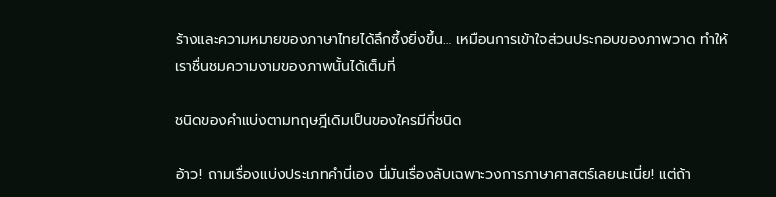ร้างและความหมายของภาษาไทยได้ลึกซึ้งยิ่งขึ้น… เหมือนการเข้าใจส่วนประกอบของภาพวาด ทำให้เราชื่นชมความงามของภาพนั้นได้เต็มที่

ชนิดของคำแบ่งตามทฤษฎีเดิมเป็นของใครมีกี่ชนิด

อ้าว! ถามเรื่องแบ่งประเภทคำนี่เอง นี่มันเรื่องลับเฉพาะวงการภาษาศาสตร์เลยนะเนี่ย! แต่ถ้า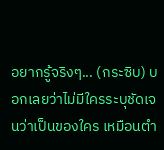อยากรู้จริงๆ... (กระซิบ) บอกเลยว่าไม่มีใครระบุชัดเจนว่าเป็นของใคร เหมือนตำ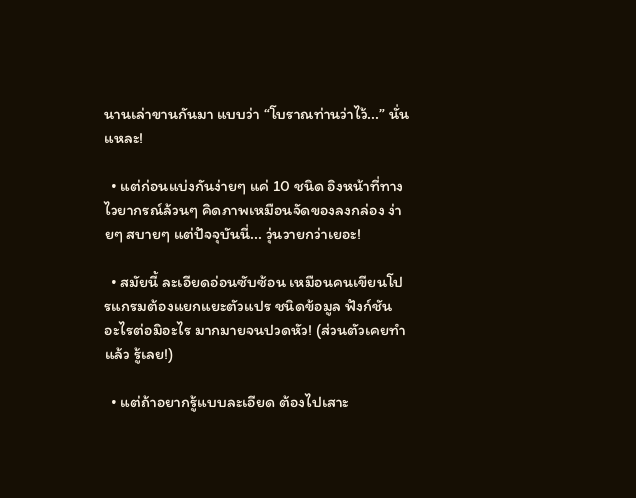นานเล่าขานกันมา แบบว่า “โบราณท่านว่าไว้...” นั่นแหละ!

  • แต่ก่อนแบ่งกันง่ายๆ แค่ 10 ชนิด อิงหน้าที่ทางไวยากรณ์ล้วนๆ คิดภาพเหมือนจัดของลงกล่อง ง่ายๆ สบายๆ แต่ปัจจุบันนี่... วุ่นวายกว่าเยอะ!

  • สมัยนี้ ละเอียดอ่อนซับซ้อน เหมือนคนเขียนโปรแกรมต้องแยกแยะตัวแปร ชนิดข้อมูล ฟังก์ชัน อะไรต่อมิอะไร มากมายจนปวดหัว! (ส่วนตัวเคยทำแล้ว รู้เลย!)

  • แต่ถ้าอยากรู้แบบละเอียด ต้องไปเสาะ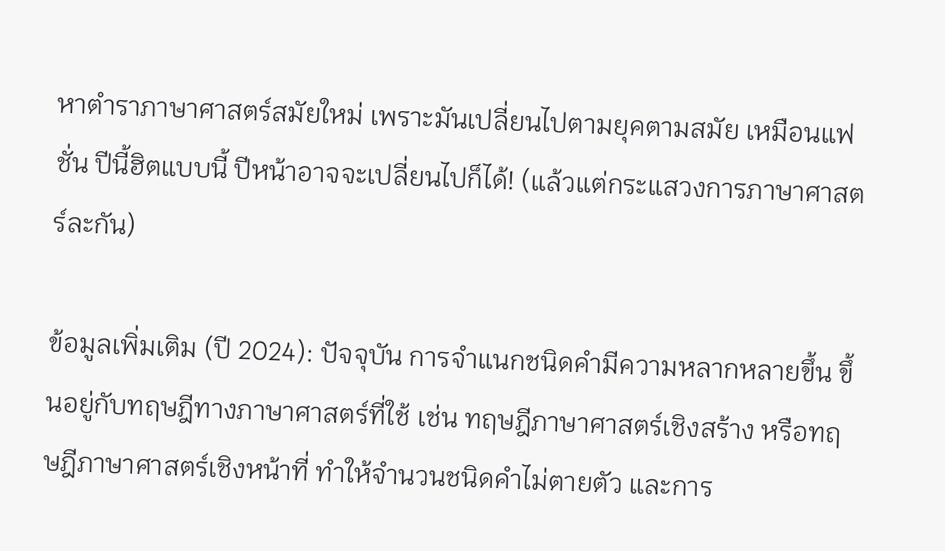หาตำราภาษาศาสตร์สมัยใหม่ เพราะมันเปลี่ยนไปตามยุคตามสมัย เหมือนแฟชั่น ปีนี้ฮิตแบบนี้ ปีหน้าอาจจะเปลี่ยนไปก็ได้! (แล้วแต่กระแสวงการภาษาศาสตร์ละกัน)

ข้อมูลเพิ่มเติม (ปี 2024): ปัจจุบัน การจำแนกชนิดคำมีความหลากหลายขึ้น ขึ้นอยู่กับทฤษฎีทางภาษาศาสตร์ที่ใช้ เช่น ทฤษฎีภาษาศาสตร์เชิงสร้าง หรือทฤษฎีภาษาศาสตร์เชิงหน้าที่ ทำให้จำนวนชนิดคำไม่ตายตัว และการ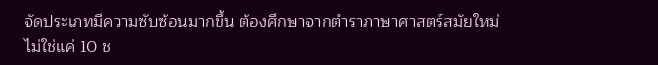จัดประเภทมีความซับซ้อนมากขึ้น ต้องศึกษาจากตำราภาษาศาสตร์สมัยใหม่ ไม่ใช่แค่ 10 ช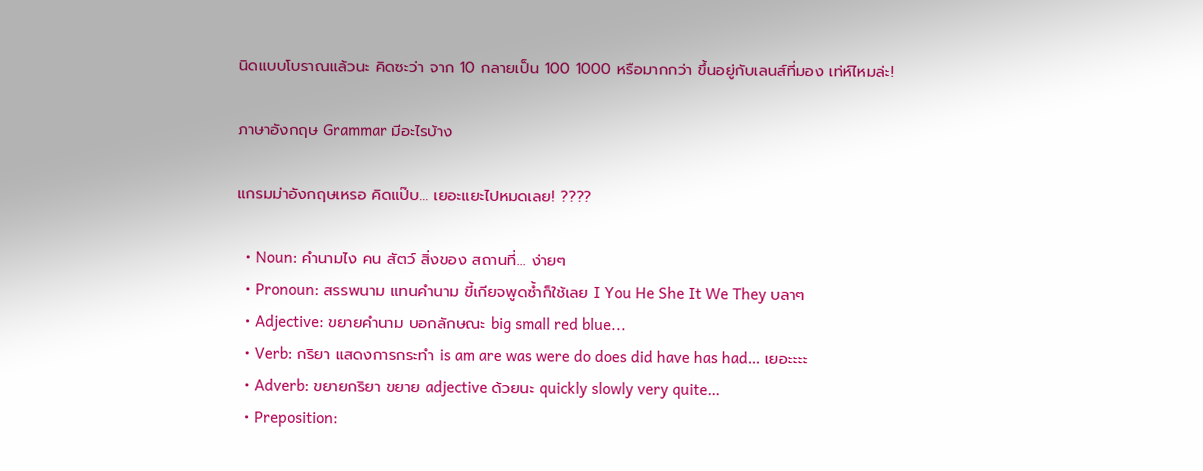นิดแบบโบราณแล้วนะ คิดซะว่า จาก 10 กลายเป็น 100 1000 หรือมากกว่า ขึ้นอยู่กับเลนส์ที่มอง เท่ห์ไหมล่ะ!

ภาษาอังกฤษ Grammar มีอะไรบ้าง

แกรมม่าอังกฤษเหรอ คิดแป๊บ… เยอะแยะไปหมดเลย! ????

  • Noun: คำนามไง คน สัตว์ สิ่งของ สถานที่… ง่ายๆ
  • Pronoun: สรรพนาม แทนคำนาม ขี้เกียจพูดซ้ำก็ใช้เลย I You He She It We They บลาๆ
  • Adjective: ขยายคำนาม บอกลักษณะ big small red blue...
  • Verb: กริยา แสดงการกระทำ is am are was were do does did have has had… เยอะะะะ
  • Adverb: ขยายกริยา ขยาย adjective ด้วยนะ quickly slowly very quite…
  • Preposition: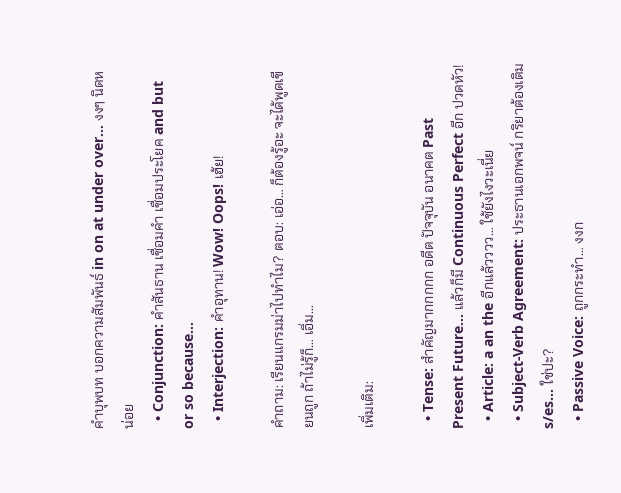คำบุพบท บอกความสัมพันธ์ in on at under over… งงๆ นิดหน่อย
  • Conjunction: คำสันธาน เชื่อมคำ เชื่อมประโยค and but or so because…
  • Interjection: คำอุทาน! Wow! Oops! เฮ้ย!

คำถาม: เรียนแกรมม่าไปทำไม? ตอบ: เอ่อ… ก็ต้องรู้อะ จะได้พูดเขียนถูก ถ้าไม่รู้ก็… เอิ่ม…

เพิ่มเติม:

  • Tense: สำคัญมากกกกก อดีต ปัจจุบัน อนาคต Past Present Future… แล้วก็มี Continuous Perfect อีก ปวดหัว!
  • Article: a an the อีกแล้วววว… ใช้ยังไงวะเนี่ย
  • Subject-Verb Agreement: ประธานเอกพจน์ กริยาต้องเติม s/es… ใช่ปะ?
  • Passive Voice: ถูกกระทำ… งงก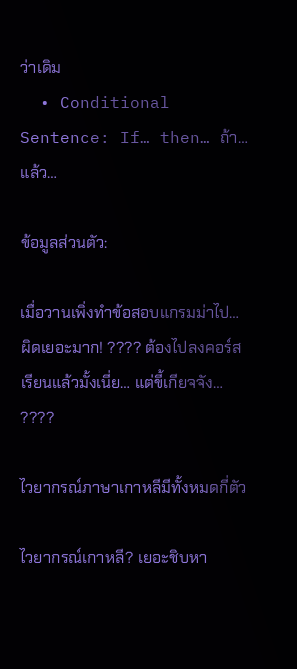ว่าเดิม
  • Conditional Sentence: If… then… ถ้า… แล้ว…

ข้อมูลส่วนตัว:

เมื่อวานเพิ่งทำข้อสอบแกรมม่าไป… ผิดเยอะมาก! ???? ต้องไปลงคอร์สเรียนแล้วมั้งเนี่ย… แต่ขี้เกียจจัง… ????

ไวยากรณ์ภาษาเกาหลีมีทั้งหมดกี่ตัว

ไวยากรณ์เกาหลี? เยอะชิบหา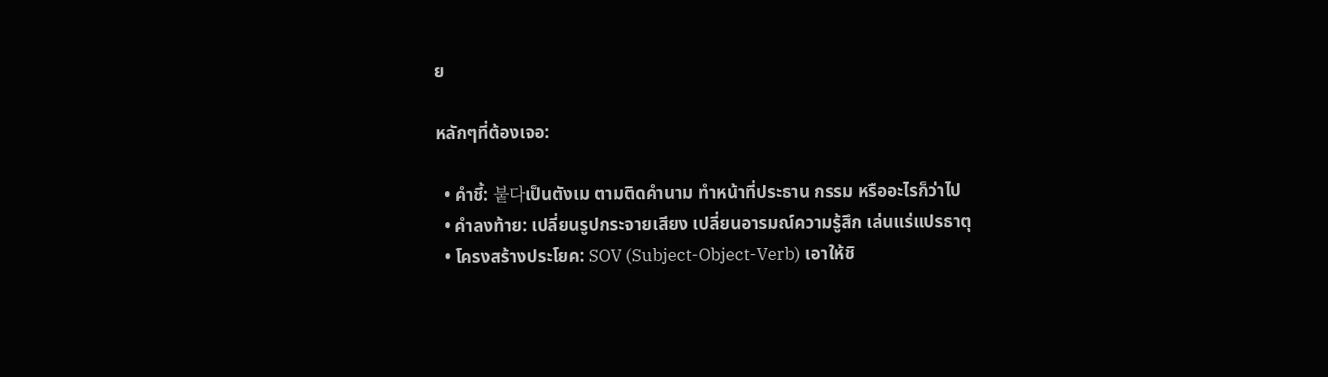ย

หลักๆที่ต้องเจอ:

  • คำชี้: 붙다เป็นตังเม ตามติดคำนาม ทำหน้าที่ประธาน กรรม หรืออะไรก็ว่าไป
  • คำลงท้าย: เปลี่ยนรูปกระจายเสียง เปลี่ยนอารมณ์ความรู้สึก เล่นแร่แปรธาตุ
  • โครงสร้างประโยค: SOV (Subject-Object-Verb) เอาให้ชิ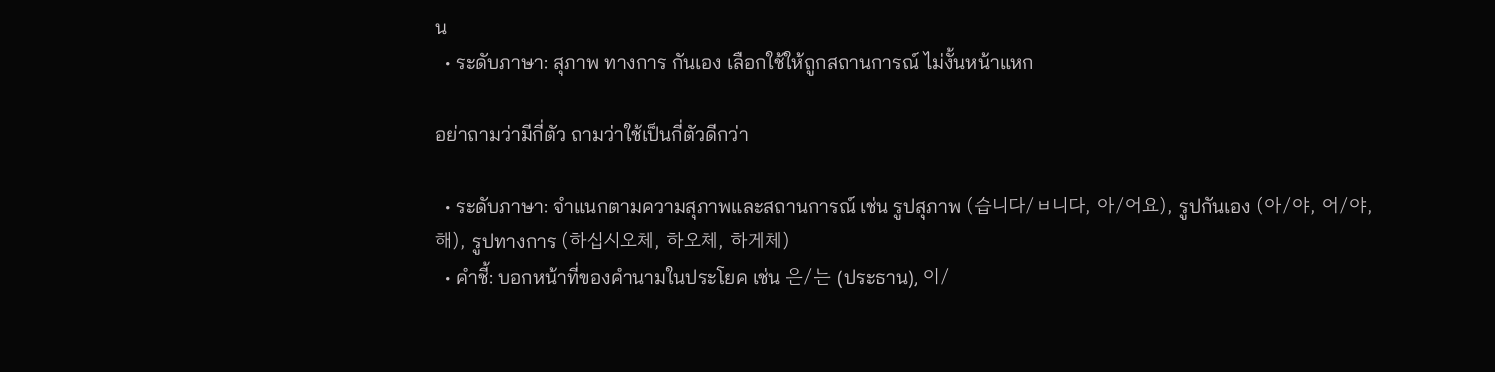น
  • ระดับภาษา: สุภาพ ทางการ กันเอง เลือกใช้ให้ถูกสถานการณ์ ไม่งั้นหน้าแหก

อย่าถามว่ามีกี่ตัว ถามว่าใช้เป็นกี่ตัวดีกว่า

  • ระดับภาษา: จำแนกตามความสุภาพและสถานการณ์ เช่น รูปสุภาพ (습니다/ㅂ니다, 아/어요), รูปกันเอง (아/야, 어/야, 해), รูปทางการ (하십시오체, 하오체, 하게체)
  • คำชี้: บอกหน้าที่ของคำนามในประโยค เช่น 은/는 (ประธาน), 이/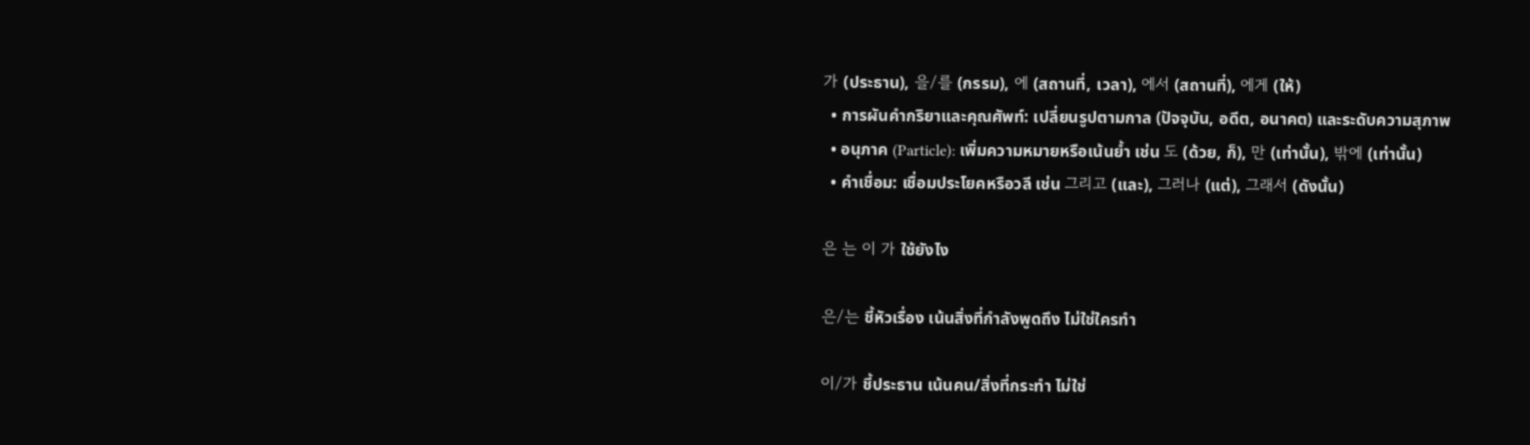가 (ประธาน), 을/를 (กรรม), 에 (สถานที่, เวลา), 에서 (สถานที่), 에게 (ให้)
  • การผันคำกริยาและคุณศัพท์: เปลี่ยนรูปตามกาล (ปัจจุบัน, อดีต, อนาคต) และระดับความสุภาพ
  • อนุภาค (Particle): เพิ่มความหมายหรือเน้นย้ำ เช่น 도 (ด้วย, ก็), 만 (เท่านั้น), 밖에 (เท่านั้น)
  • คำเชื่อม: เชื่อมประโยคหรือวลี เช่น 그리고 (และ), 그러나 (แต่), 그래서 (ดังนั้น)

은 는 이 가 ใช้ยังไง

은/는 ชี้หัวเรื่อง เน้นสิ่งที่กำลังพูดถึง ไม่ใช่ใครทำ

이/가 ชี้ประธาน เน้นคน/สิ่งที่กระทำ ไม่ใช่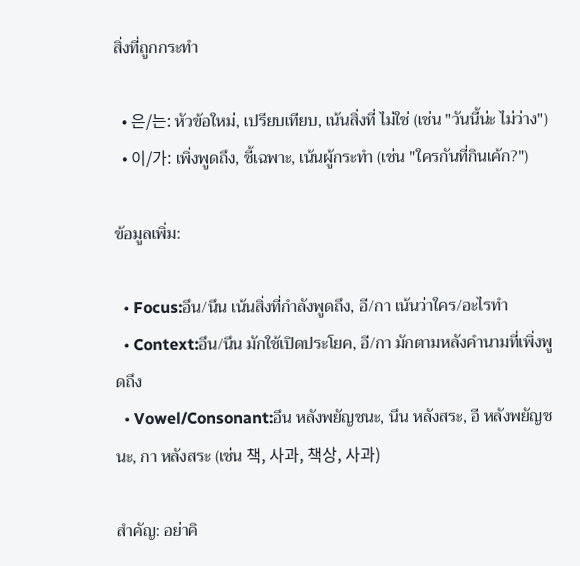สิ่งที่ถูกกระทำ

  • 은/는: หัวข้อใหม่, เปรียบเทียบ, เน้นสิ่งที่ ไม่ใช่ (เช่น "วันนี้น่ะ ไม่ว่าง")
  • 이/가: เพิ่งพูดถึง, ชี้เฉพาะ, เน้นผู้กระทำ (เช่น "ใครกันที่กินเค้ก?")

ข้อมูลเพิ่ม:

  • Focus:อึน/นึน เน้นสิ่งที่กำลังพูดถึง, อี/กา เน้นว่าใคร/อะไรทำ
  • Context:อึน/นึน มักใช้เปิดประโยค, อี/กา มักตามหลังคำนามที่เพิ่งพูดถึง
  • Vowel/Consonant:อึน หลังพยัญชนะ, นึน หลังสระ, อี หลังพยัญชนะ, กา หลังสระ (เช่น 책, 사과, 책상, 사과)

สำคัญ: อย่าคิ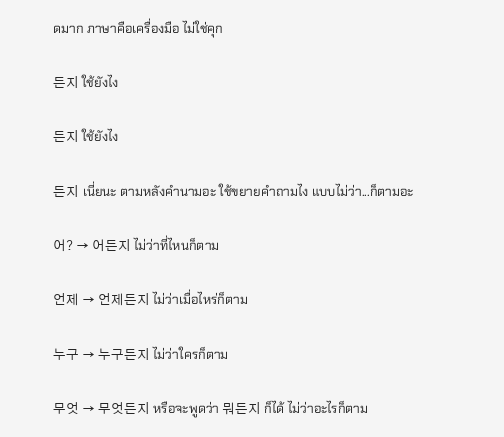ดมาก ภาษาคือเครื่องมือ ไม่ใช่คุก

든지 ใช้ยังไง

든지 ใช้ยังไง

든지 เนี่ยนะ ตามหลังคำนามอะ ใช้ขยายคำถามไง แบบไม่ว่า...ก็ตามอะ

어? → 어든지 ไม่ว่าที่ไหนก็ตาม

언제 → 언제든지 ไม่ว่าเมื่อไหร่ก็ตาม

누구 → 누구든지 ไม่ว่าใครก็ตาม

무엇 → 무엇든지 หรือจะพูดว่า 뭐든지 ก็ได้ ไม่ว่าอะไรก็ตาม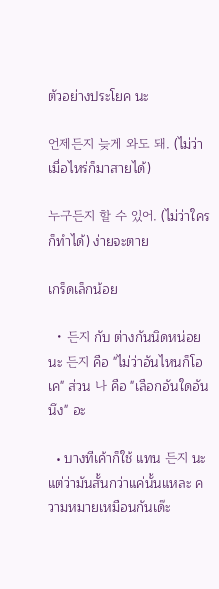ตัวอย่างประโยค นะ

언제든지 늦게 와도 돼. (ไม่ว่าเมื่อไหร่ก็มาสายได้)

누구든지 할 수 있어. (ไม่ว่าใครก็ทำได้) ง่ายจะตาย

เกร็ดเล็กน้อย

  • 든지 กับ ต่างกันนิดหน่อยนะ 든지 คือ "ไม่ว่าอันไหนก็โอเค" ส่วน 나 คือ "เลือกอันใดอันนึง" อะ

  • บางทีเค้าก็ใช้ แทน 든지 นะ แต่ว่ามันสั้นกว่าแค่นั้นแหละ ความหมายเหมือนกันเด๊ะ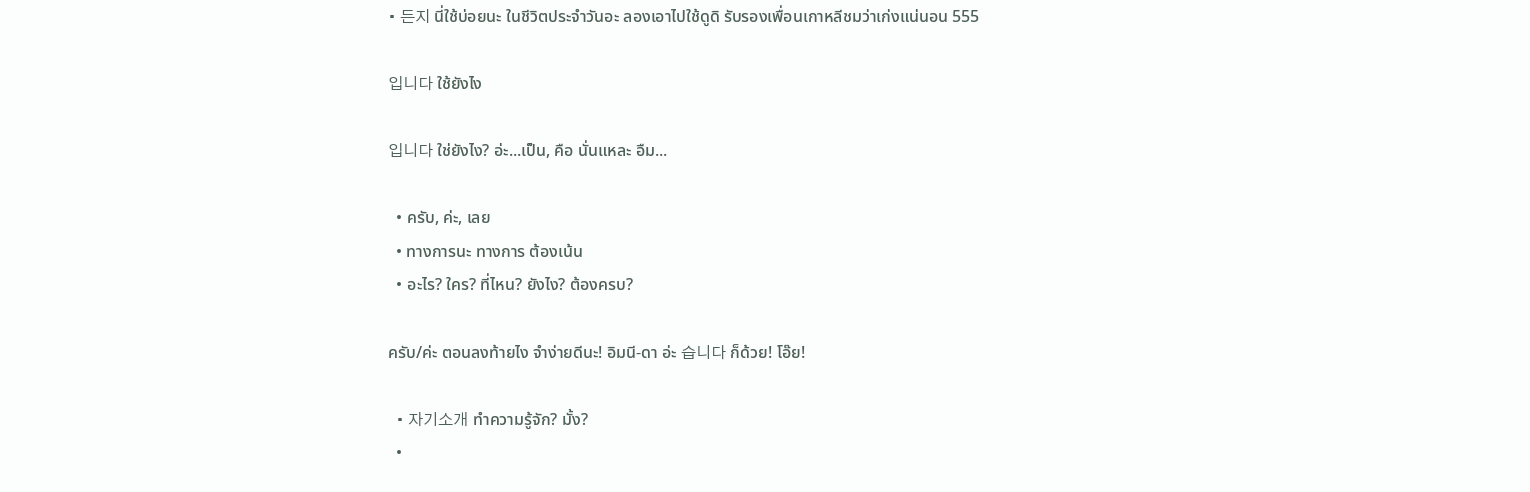• 든지 นี่ใช้บ่อยนะ ในชีวิตประจำวันอะ ลองเอาไปใช้ดูดิ รับรองเพื่อนเกาหลีชมว่าเก่งแน่นอน 555

입니다 ใช้ยังไง

입니다 ใช่ยังไง? อ่ะ...เป็น, คือ นั่นแหละ อืม...

  • ครับ, ค่ะ, เลย
  • ทางการนะ ทางการ ต้องเน้น
  • อะไร? ใคร? ที่ไหน? ยังไง? ต้องครบ?

ครับ/ค่ะ ตอนลงท้ายไง จำง่ายดีนะ! อิมนี-ดา อ่ะ 습니다 ก็ด้วย! โอ๊ย!

  • 자기소개 ทำความรู้จัก? มั้ง?
  •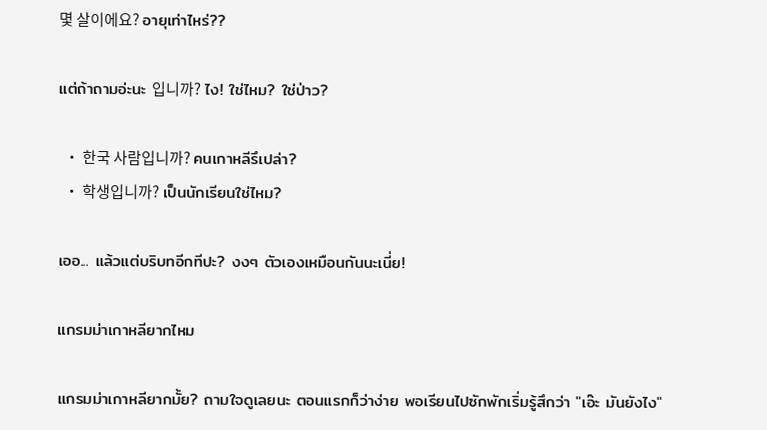몇 살이에요? อายุเท่าไหร่??

แต่ถ้าถามอ่ะนะ 입니까? ไง! ใช่ไหม? ใช่ป่าว?

  • 한국 사람입니까? คนเกาหลีรึเปล่า?
  • 학생입니까? เป็นนักเรียนใช่ไหม?

เออ... แล้วแต่บริบทอีกทีปะ? งงๆ ตัวเองเหมือนกันนะเนี่ย!

แกรมม่าเกาหลียากไหม

แกรมม่าเกาหลียากมั้ย? ถามใจดูเลยนะ ตอนแรกก็ว่าง่าย พอเรียนไปซักพักเริ่มรู้สึกว่า "เอ๊ะ มันยังไง"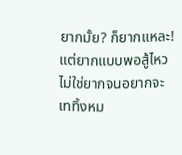ยากมั้ย? ก็ยากแหละ! แต่ยากแบบพอสู้ไหว ไม่ใช่ยากจนอยากจะเททิ้งหม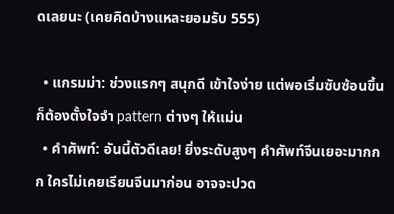ดเลยนะ (เคยคิดบ้างแหละยอมรับ 555)

  • แกรมม่า: ช่วงแรกๆ สนุกดี เข้าใจง่าย แต่พอเริ่มซับซ้อนขึ้น ก็ต้องตั้งใจจำ pattern ต่างๆ ให้แม่น
  • คำศัพท์: อันนี้ตัวดีเลย! ยิ่งระดับสูงๆ คำศัพท์จีนเยอะมากกก ใครไม่เคยเรียนจีนมาก่อน อาจจะปวด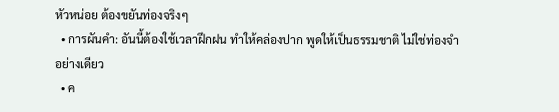หัวหน่อย ต้องขยันท่องจริงๆ
  • การผันคำ: อันนี้ต้องใช้เวลาฝึกฝน ทำให้คล่องปาก พูดให้เป็นธรรมชาติ ไม่ใช่ท่องจำอย่างเดียว
  • ค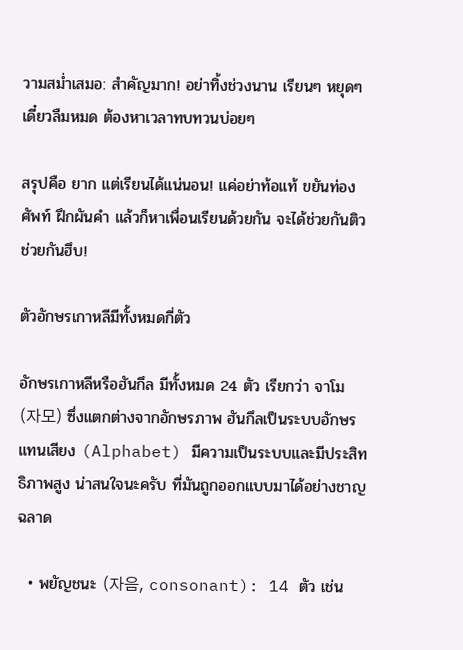วามสม่ำเสมอ: สำคัญมาก! อย่าทิ้งช่วงนาน เรียนๆ หยุดๆ เดี๋ยวลืมหมด ต้องหาเวลาทบทวนบ่อยๆ

สรุปคือ ยาก แต่เรียนได้แน่นอน! แค่อย่าท้อแท้ ขยันท่องศัพท์ ฝึกผันคำ แล้วก็หาเพื่อนเรียนด้วยกัน จะได้ช่วยกันติว ช่วยกันฮึบ!

ตัวอักษรเกาหลีมีทั้งหมดกี่ตัว

อักษรเกาหลีหรือฮันกึล มีทั้งหมด 24 ตัว เรียกว่า จาโม (자모) ซึ่งแตกต่างจากอักษรภาพ ฮันกึลเป็นระบบอักษรแทนเสียง (Alphabet) มีความเป็นระบบและมีประสิทธิภาพสูง น่าสนใจนะครับ ที่มันถูกออกแบบมาได้อย่างชาญฉลาด

  • พยัญชนะ (자음, consonant): 14 ตัว เช่น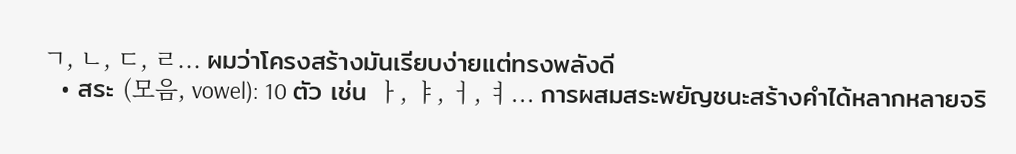ㄱ, ㄴ, ㄷ, ㄹ... ผมว่าโครงสร้างมันเรียบง่ายแต่ทรงพลังดี
  • สระ (모음, vowel): 10 ตัว เช่น ㅏ, ㅑ, ㅓ, ㅕ... การผสมสระพยัญชนะสร้างคำได้หลากหลายจริ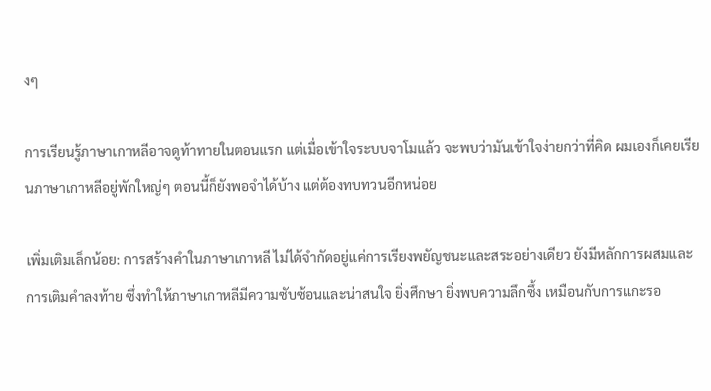งๆ

การเรียนรู้ภาษาเกาหลีอาจดูท้าทายในตอนแรก แต่เมื่อเข้าใจระบบจาโมแล้ว จะพบว่ามันเข้าใจง่ายกว่าที่คิด ผมเองก็เคยเรียนภาษาเกาหลีอยู่พักใหญ่ๆ ตอนนี้ก็ยังพอจำได้บ้าง แต่ต้องทบทวนอีกหน่อย

เพิ่มเติมเล็กน้อย: การสร้างคำในภาษาเกาหลี ไม่ได้จำกัดอยู่แค่การเรียงพยัญชนะและสระอย่างเดียว ยังมีหลักการผสมและการเติมคำลงท้าย ซึ่งทำให้ภาษาเกาหลีมีความซับซ้อนและน่าสนใจ ยิ่งศึกษา ยิ่งพบความลึกซึ้ง เหมือนกับการแกะรอ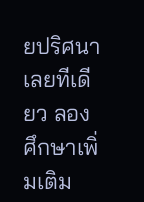ยปริศนาเลยทีเดียว ลองศึกษาเพิ่มเติม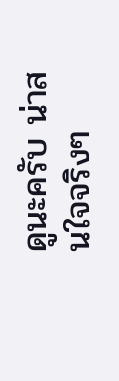ดูนะครับ น่าสนใจจริงๆ